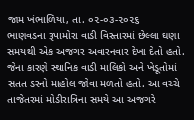જામ ખંભાળિયા, તા. ૦૨-૦૩-૨૦૨૬
ભાણવડના રૂપામોરા વાડી વિસ્તારમાં છેલ્લા ઘણા સમયથી એક અજગર અવારનવાર દેખા દેતો હતો. જેના કારણે સ્થાનિક વાડી માલિકો અને ખેડૂતોમાં સતત ડરનો માહોલ જોવા મળતો હતો. આ વચ્ચે તાજેતરમાં મોડીરાત્રિના સમયે આ અજગરે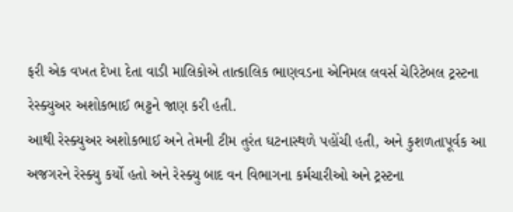ફરી એક વખત દેખા દેતા વાડી માલિકોએ તાત્કાલિક ભાણવડના એનિમલ લવર્સ ચેરિટેબલ ટ્રસ્ટના રેસ્ક્યુઅર અશોકભાઈ ભટ્ટને જાણ કરી હતી.
આથી રેસ્ક્યુઅર અશોકભાઈ અને તેમની ટીમ તુરંત ઘટનાસ્થળે પહોંચી હતી, અને કુશળતાપૂર્વક આ અજગરને રેસ્ક્યુ કર્યો હતો અને રેસ્ક્યુ બાદ વન વિભાગના કર્મચારીઓ અને ટ્રસ્ટના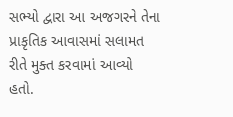સભ્યો દ્વારા આ અજગરને તેના પ્રાકૃતિક આવાસમાં સલામત રીતે મુક્ત કરવામાં આવ્યો હતો.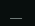___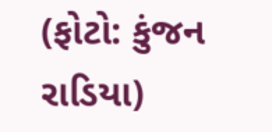(ફોટો: કુંજન રાડિયા)